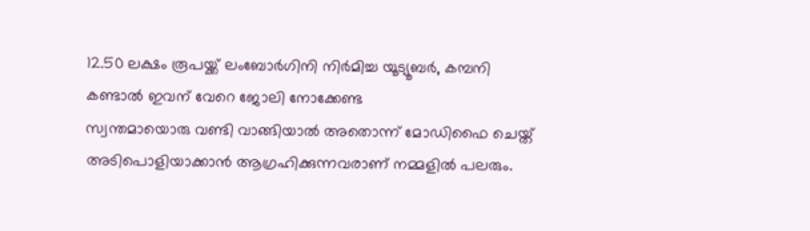12.50 ലക്ഷം രൂപയ്ക്ക് ലംബോർഗിനി നിർമിച്ച യൂട്യൂബർ, കമ്പനി കണ്ടാൽ ഇവന് വേറെ ജോലി നോക്കേണ്ട
സ്വന്തമായൊരു വണ്ടി വാങ്ങിയാൽ അതൊന്ന് മോഡിഫൈ ചെയ്ത് അടിപൊളിയാക്കാൻ ആഗ്രഹിക്കുന്നവരാണ് നമ്മളിൽ പലരും.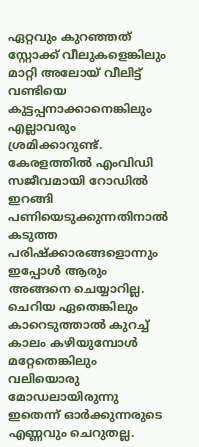ഏറ്റവും കുറഞ്ഞത് സ്റ്റോക്ക് വീലുകളെങ്കിലും മാറ്റി അലോയ് വീലിട്ട് വണ്ടിയെ കുട്ടപ്പനാക്കാനെങ്കിലും എല്ലാവരും ശ്രമിക്കാറുണ്ട്. കേരളത്തിൽ എംവിഡി സജീവമായി റോഡിൽ ഇറങ്ങി പണിയെടുക്കുന്നതിനാൽ കടുത്ത പരിഷ്ക്കാരങ്ങളൊന്നും ഇപ്പോൾ ആരും അങ്ങനെ ചെയ്യാറില്ല.
ചെറിയ ഏതെങ്കിലും കാറെടുത്താൽ കുറച്ച് കാലം കഴിയുമ്പോൾ മറ്റേതെങ്കിലും വലിയൊരു മോഡലായിരുന്നു ഇതെന്ന് ഓർക്കുന്നരുടെ എണ്ണവും ചെറുതല്ല.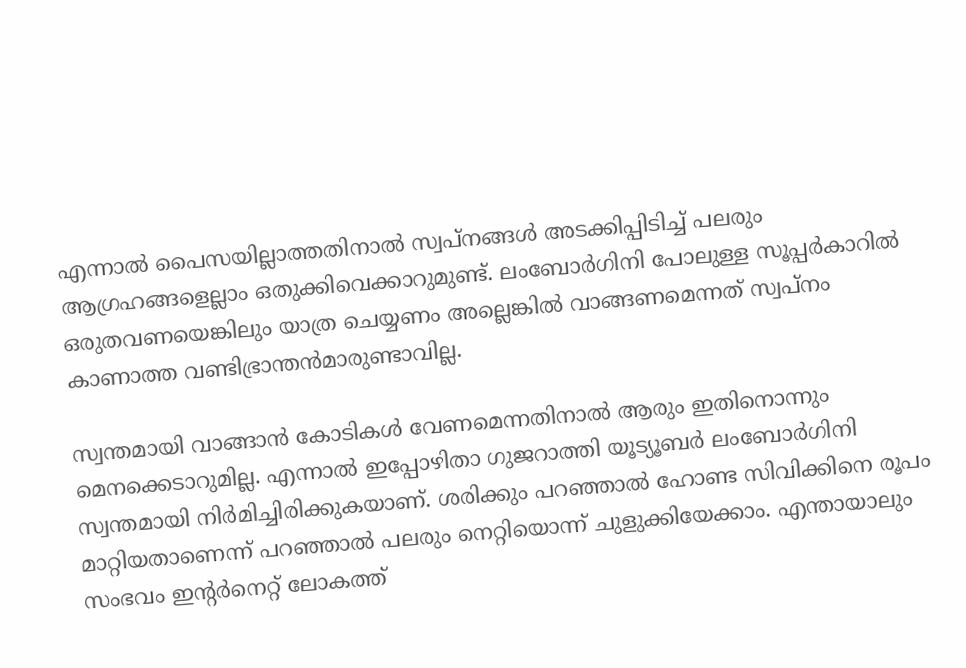എന്നാൽ പൈസയില്ലാത്തതിനാൽ സ്വപ്നങ്ങൾ അടക്കിപ്പിടിച്ച് പലരും ആഗ്രഹങ്ങളെല്ലാം ഒതുക്കിവെക്കാറുമുണ്ട്. ലംബോർഗിനി പോലുള്ള സൂപ്പർകാറിൽ ഒരുതവണയെങ്കിലും യാത്ര ചെയ്യണം അല്ലെങ്കിൽ വാങ്ങണമെന്നത് സ്വപ്നം കാണാത്ത വണ്ടിഭ്രാന്തൻമാരുണ്ടാവില്ല.

സ്വന്തമായി വാങ്ങാൻ കോടികൾ വേണമെന്നതിനാൽ ആരും ഇതിനൊന്നും മെനക്കെടാറുമില്ല. എന്നാൽ ഇപ്പോഴിതാ ഗുജറാത്തി യൂട്യൂബർ ലംബോർഗിനി സ്വന്തമായി നിർമിച്ചിരിക്കുകയാണ്. ശരിക്കും പറഞ്ഞാൽ ഹോണ്ട സിവിക്കിനെ രൂപം മാറ്റിയതാണെന്ന് പറഞ്ഞാൽ പലരും നെറ്റിയൊന്ന് ചുളുക്കിയേക്കാം. എന്തായാലും സംഭവം ഇന്റർനെറ്റ് ലോകത്ത്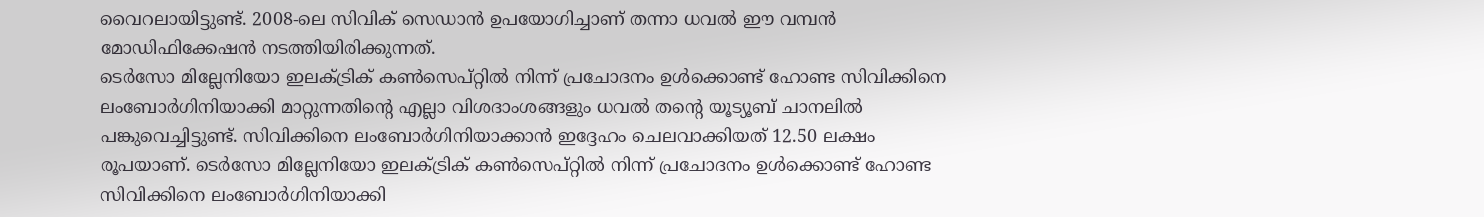വൈറലായിട്ടുണ്ട്. 2008-ലെ സിവിക് സെഡാൻ ഉപയോഗിച്ചാണ് തന്നാ ധവൽ ഈ വമ്പൻ മോഡിഫിക്കേഷൻ നടത്തിയിരിക്കുന്നത്.
ടെർസോ മില്ലേനിയോ ഇലക്ട്രിക് കൺസെപ്റ്റിൽ നിന്ന് പ്രചോദനം ഉൾക്കൊണ്ട് ഹോണ്ട സിവിക്കിനെ ലംബോർഗിനിയാക്കി മാറ്റുന്നതിൻ്റെ എല്ലാ വിശദാംശങ്ങളും ധവൽ തൻ്റെ യൂട്യൂബ് ചാനലിൽ പങ്കുവെച്ചിട്ടുണ്ട്. സിവിക്കിനെ ലംബോർഗിനിയാക്കാൻ ഇദ്ദേഹം ചെലവാക്കിയത് 12.50 ലക്ഷം രൂപയാണ്. ടെർസോ മില്ലേനിയോ ഇലക്ട്രിക് കൺസെപ്റ്റിൽ നിന്ന് പ്രചോദനം ഉൾക്കൊണ്ട് ഹോണ്ട സിവിക്കിനെ ലംബോർഗിനിയാക്കി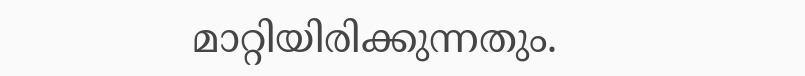മാറ്റിയിരിക്കുന്നതും.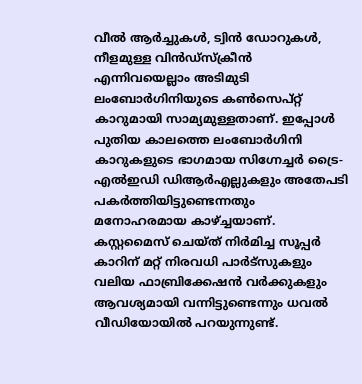വീൽ ആർച്ചുകൾ, ട്വിൻ ഡോറുകൾ, നീളമുള്ള വിൻഡ്സ്ക്രീൻ എന്നിവയെല്ലാം അടിമുടി ലംബോർഗിനിയുടെ കൺസെപ്റ്റ് കാറുമായി സാമ്യമുള്ളതാണ്. ഇപ്പോൾ പുതിയ കാലത്തെ ലംബോർഗിനി കാറുകളുടെ ഭാഗമായ സിഗ്നേച്ചർ ട്രൈ-എൽഇഡി ഡിആർഎല്ലുകളും അതേപടി പകർത്തിയിട്ടുണ്ടെന്നതും മനോഹരമായ കാഴ്ച്ചയാണ്. കസ്റ്റമൈസ് ചെയ്ത് നിർമിച്ച സൂപ്പർ കാറിന് മറ്റ് നിരവധി പാർട്സുകളും വലിയ ഫാബ്രിക്കേഷൻ വർക്കുകളും ആവശ്യമായി വന്നിട്ടുണ്ടെന്നും ധവൽ വീഡിയോയിൽ പറയുന്നുണ്ട്.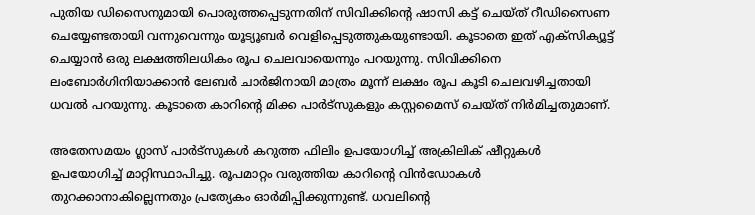പുതിയ ഡിസൈനുമായി പൊരുത്തപ്പെടുന്നതിന് സിവിക്കിന്റെ ഷാസി കട്ട് ചെയ്ത് റീഡിസൈണ ചെയ്യേണ്ടതായി വന്നുവെന്നും യൂട്യൂബർ വെളിപ്പെടുത്തുകയുണ്ടായി. കൂടാതെ ഇത് എക്സിക്യൂട്ട് ചെയ്യാൻ ഒരു ലക്ഷത്തിലധികം രൂപ ചെലവായെന്നും പറയുന്നു. സിവിക്കിനെ ലംബോർഗിനിയാക്കാൻ ലേബർ ചാർജിനായി മാത്രം മൂന്ന് ലക്ഷം രൂപ കൂടി ചെലവഴിച്ചതായി ധവൽ പറയുന്നു. കൂടാതെ കാറിന്റെ മിക്ക പാർട്സുകളും കസ്റ്റമൈസ് ചെയ്ത് നിർമിച്ചതുമാണ്.

അതേസമയം ഗ്ലാസ് പാർട്സുകൾ കറുത്ത ഫിലിം ഉപയോഗിച്ച് അക്രിലിക് ഷീറ്റുകൾ ഉപയോഗിച്ച് മാറ്റിസ്ഥാപിച്ചു. രൂപമാറ്റം വരുത്തിയ കാറിൻ്റെ വിൻഡോകൾ തുറക്കാനാകില്ലെന്നതും പ്രത്യേകം ഓർമിപ്പിക്കുന്നുണ്ട്. ധവലിൻ്റെ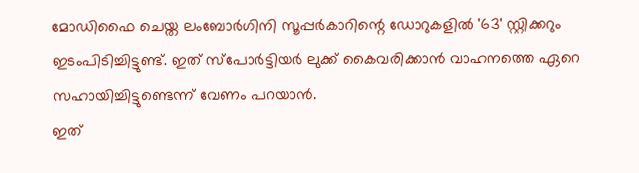മോഡിഫൈ ചെയ്ത ലംബോർഗിനി സൂപ്പർകാറിന്റെ ഡോറുകളിൽ '63' സ്റ്റിക്കറും ഇടംപിടിച്ചിട്ടുണ്ട്. ഇത് സ്പോർട്ടിയർ ലുക്ക് കൈവരിക്കാൻ വാഹനത്തെ ഏറെ സഹായിച്ചിട്ടുണ്ടെന്ന് വേണം പറയാൻ.
ഇത്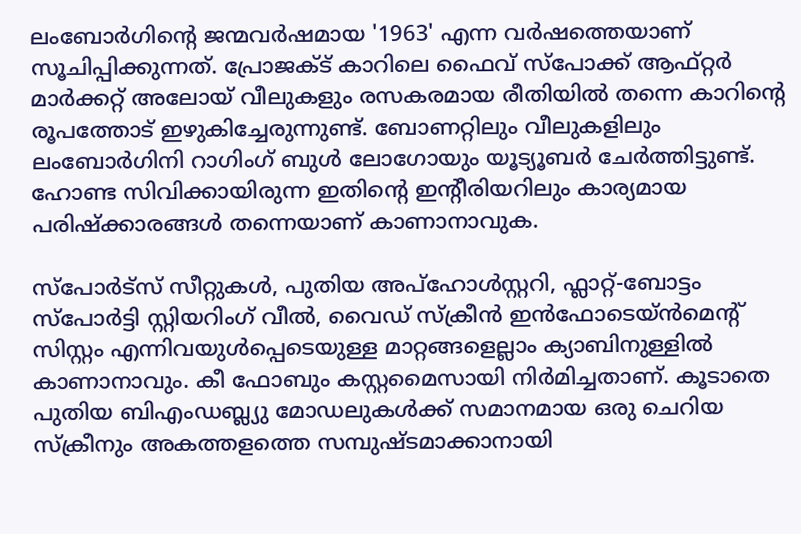ലംബോർഗിൻ്റെ ജന്മവർഷമായ '1963' എന്ന വർഷത്തെയാണ് സൂചിപ്പിക്കുന്നത്. പ്രോജക്ട് കാറിലെ ഫൈവ് സ്പോക്ക് ആഫ്റ്റർ മാർക്കറ്റ് അലോയ് വീലുകളും രസകരമായ രീതിയിൽ തന്നെ കാറിന്റെ രൂപത്തോട് ഇഴുകിച്ചേരുന്നുണ്ട്. ബോണറ്റിലും വീലുകളിലും ലംബോർഗിനി റാഗിംഗ് ബുൾ ലോഗോയും യൂട്യൂബർ ചേർത്തിട്ടുണ്ട്. ഹോണ്ട സിവിക്കായിരുന്ന ഇതിന്റെ ഇന്റീരിയറിലും കാര്യമായ പരിഷ്ക്കാരങ്ങൾ തന്നെയാണ് കാണാനാവുക.

സ്പോർട്സ് സീറ്റുകൾ, പുതിയ അപ്ഹോൾസ്റ്ററി, ഫ്ലാറ്റ്-ബോട്ടം സ്പോർട്ടി സ്റ്റിയറിംഗ് വീൽ, വൈഡ് സ്ക്രീൻ ഇൻഫോടെയ്ൻമെന്റ് സിസ്റ്റം എന്നിവയുൾപ്പെടെയുള്ള മാറ്റങ്ങളെല്ലാം ക്യാബിനുള്ളിൽ കാണാനാവും. കീ ഫോബും കസ്റ്റമൈസായി നിർമിച്ചതാണ്. കൂടാതെ പുതിയ ബിഎംഡബ്ല്യു മോഡലുകൾക്ക് സമാനമായ ഒരു ചെറിയ സ്ക്രീനും അകത്തളത്തെ സമ്പുഷ്ടമാക്കാനായി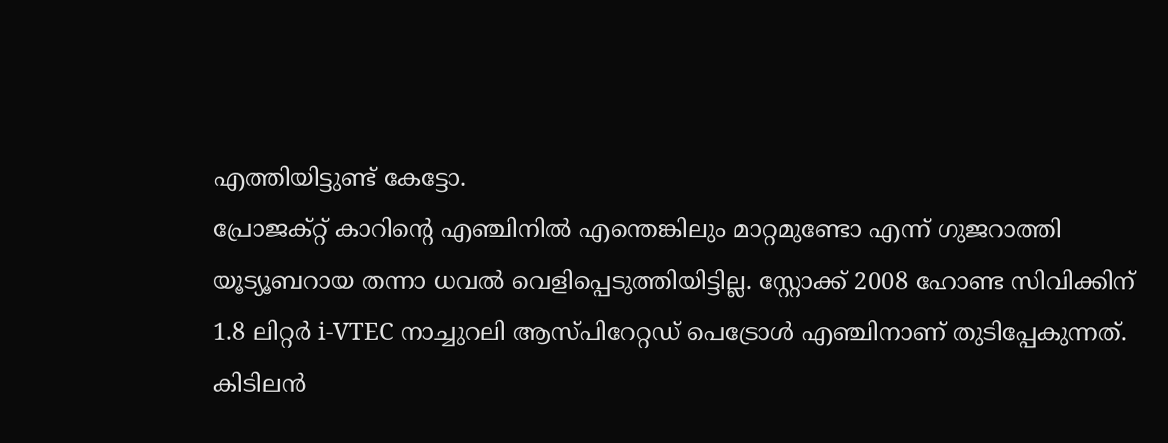എത്തിയിട്ടുണ്ട് കേട്ടോ.
പ്രോജക്റ്റ് കാറിൻ്റെ എഞ്ചിനിൽ എന്തെങ്കിലും മാറ്റമുണ്ടോ എന്ന് ഗുജറാത്തി യൂട്യൂബറായ തന്നാ ധവൽ വെളിപ്പെടുത്തിയിട്ടില്ല. സ്റ്റോക്ക് 2008 ഹോണ്ട സിവിക്കിന് 1.8 ലിറ്റർ i-VTEC നാച്ചുറലി ആസ്പിറേറ്റഡ് പെട്രോൾ എഞ്ചിനാണ് തുടിപ്പേകുന്നത്. കിടിലൻ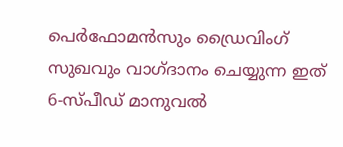പെർഫോമൻസും ഡ്രൈവിംഗ് സുഖവും വാഗ്ദാനം ചെയ്യുന്ന ഇത് 6-സ്പീഡ് മാനുവൽ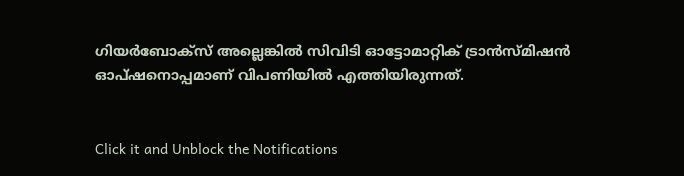ഗിയർബോക്സ് അല്ലെങ്കിൽ സിവിടി ഓട്ടോമാറ്റിക് ട്രാൻസ്മിഷൻ ഓപ്ഷനൊപ്പമാണ് വിപണിയിൽ എത്തിയിരുന്നത്.


Click it and Unblock the Notifications